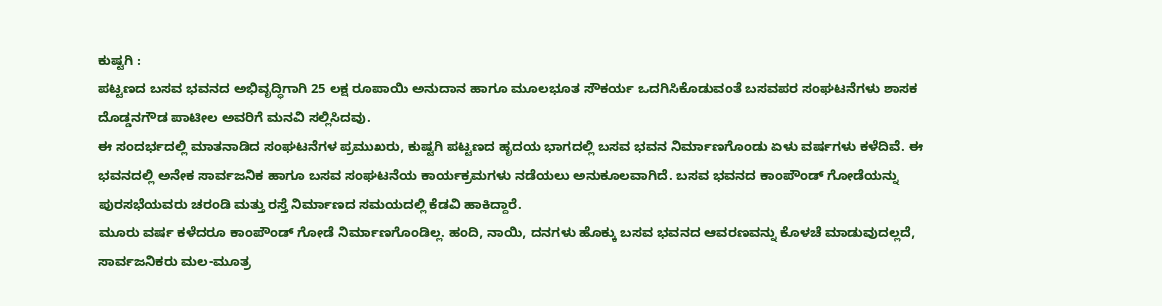ಕುಷ್ಟಗಿ :
ಪಟ್ಟಣದ ಬಸವ ಭವನದ ಅಭಿವೃದ್ಧಿಗಾಗಿ 25 ಲಕ್ಷ ರೂಪಾಯಿ ಅನುದಾನ ಹಾಗೂ ಮೂಲಭೂತ ಸೌಕರ್ಯ ಒದಗಿಸಿಕೊಡುವಂತೆ ಬಸವಪರ ಸಂಘಟನೆಗಳು ಶಾಸಕ ದೊಡ್ಡನಗೌಡ ಪಾಟೀಲ ಅವರಿಗೆ ಮನವಿ ಸಲ್ಲಿಸಿದವು.
ಈ ಸಂದರ್ಭದಲ್ಲಿ ಮಾತನಾಡಿದ ಸಂಘಟನೆಗಳ ಪ್ರಮುಖರು, ಕುಷ್ಟಗಿ ಪಟ್ಟಣದ ಹೃದಯ ಭಾಗದಲ್ಲಿ ಬಸವ ಭವನ ನಿರ್ಮಾಣಗೊಂಡು ಏಳು ವರ್ಷಗಳು ಕಳೆದಿವೆ. ಈ ಭವನದಲ್ಲಿ ಅನೇಕ ಸಾರ್ವಜನಿಕ ಹಾಗೂ ಬಸವ ಸಂಘಟನೆಯ ಕಾರ್ಯಕ್ರಮಗಳು ನಡೆಯಲು ಅನುಕೂಲವಾಗಿದೆ. ಬಸವ ಭವನದ ಕಾಂಪೌಂಡ್ ಗೋಡೆಯನ್ನು ಪುರಸಭೆಯವರು ಚರಂಡಿ ಮತ್ತು ರಸ್ತೆ ನಿರ್ಮಾಣದ ಸಮಯದಲ್ಲಿ ಕೆಡವಿ ಹಾಕಿದ್ದಾರೆ.
ಮೂರು ವರ್ಷ ಕಳೆದರೂ ಕಾಂಪೌಂಡ್ ಗೋಡೆ ನಿರ್ಮಾಣಗೊಂಡಿಲ್ಲ. ಹಂದಿ, ನಾಯಿ, ದನಗಳು ಹೊಕ್ಕು ಬಸವ ಭವನದ ಆವರಣವನ್ನು ಕೊಳಚೆ ಮಾಡುವುದಲ್ಲದೆ, ಸಾರ್ವಜನಿಕರು ಮಲ-ಮೂತ್ರ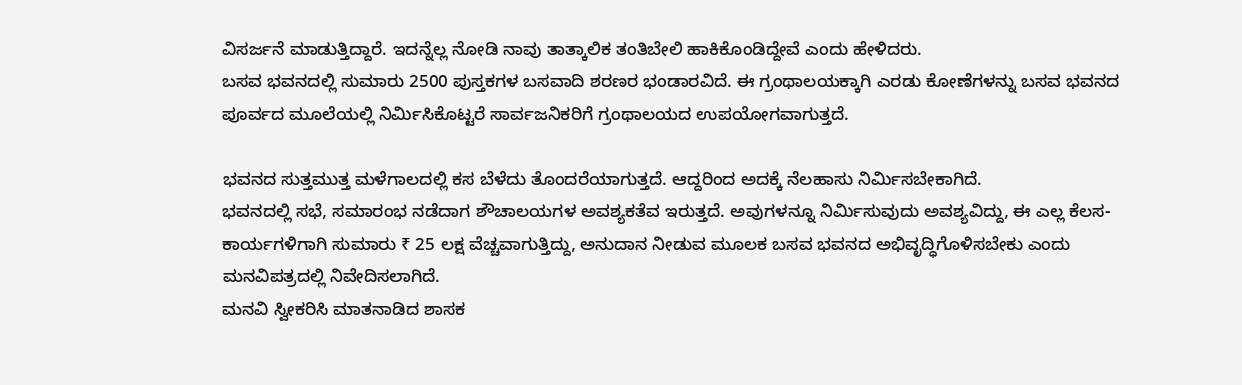ವಿಸರ್ಜನೆ ಮಾಡುತ್ತಿದ್ದಾರೆ. ಇದನ್ನೆಲ್ಲ ನೋಡಿ ನಾವು ತಾತ್ಕಾಲಿಕ ತಂತಿಬೇಲಿ ಹಾಕಿಕೊಂಡಿದ್ದೇವೆ ಎಂದು ಹೇಳಿದರು.
ಬಸವ ಭವನದಲ್ಲಿ ಸುಮಾರು 2500 ಪುಸ್ತಕಗಳ ಬಸವಾದಿ ಶರಣರ ಭಂಡಾರವಿದೆ. ಈ ಗ್ರಂಥಾಲಯಕ್ಕಾಗಿ ಎರಡು ಕೋಣೆಗಳನ್ನು ಬಸವ ಭವನದ ಪೂರ್ವದ ಮೂಲೆಯಲ್ಲಿ ನಿರ್ಮಿಸಿಕೊಟ್ಟರೆ ಸಾರ್ವಜನಿಕರಿಗೆ ಗ್ರಂಥಾಲಯದ ಉಪಯೋಗವಾಗುತ್ತದೆ.

ಭವನದ ಸುತ್ತಮುತ್ತ ಮಳೆಗಾಲದಲ್ಲಿ ಕಸ ಬೆಳೆದು ತೊಂದರೆಯಾಗುತ್ತದೆ. ಆದ್ದರಿಂದ ಅದಕ್ಕೆ ನೆಲಹಾಸು ನಿರ್ಮಿಸಬೇಕಾಗಿದೆ.
ಭವನದಲ್ಲಿ ಸಭೆ, ಸಮಾರಂಭ ನಡೆದಾಗ ಶೌಚಾಲಯಗಳ ಅವಶ್ಯಕತೆವ ಇರುತ್ತದೆ. ಅವುಗಳನ್ನೂ ನಿರ್ಮಿಸುವುದು ಅವಶ್ಯವಿದ್ದು, ಈ ಎಲ್ಲ ಕೆಲಸ-ಕಾರ್ಯಗಳಿಗಾಗಿ ಸುಮಾರು ₹ 25 ಲಕ್ಷ ವೆಚ್ಚವಾಗುತ್ತಿದ್ದು, ಅನುದಾನ ನೀಡುವ ಮೂಲಕ ಬಸವ ಭವನದ ಅಭಿವೃದ್ಧಿಗೊಳಿಸಬೇಕು ಎಂದು ಮನವಿಪತ್ರದಲ್ಲಿ ನಿವೇದಿಸಲಾಗಿದೆ.
ಮನವಿ ಸ್ವೀಕರಿಸಿ ಮಾತನಾಡಿದ ಶಾಸಕ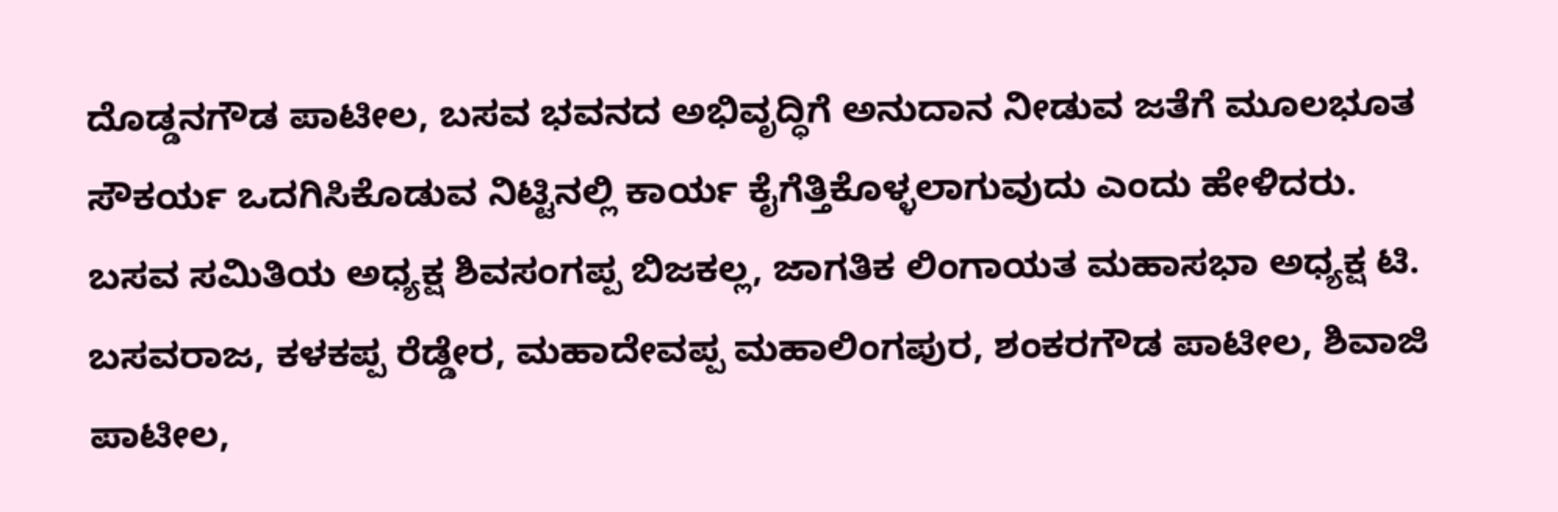ದೊಡ್ಡನಗೌಡ ಪಾಟೀಲ, ಬಸವ ಭವನದ ಅಭಿವೃದ್ಧಿಗೆ ಅನುದಾನ ನೀಡುವ ಜತೆಗೆ ಮೂಲಭೂತ ಸೌಕರ್ಯ ಒದಗಿಸಿಕೊಡುವ ನಿಟ್ಟಿನಲ್ಲಿ ಕಾರ್ಯ ಕೈಗೆತ್ತಿಕೊಳ್ಳಲಾಗುವುದು ಎಂದು ಹೇಳಿದರು.
ಬಸವ ಸಮಿತಿಯ ಅಧ್ಯಕ್ಷ ಶಿವಸಂಗಪ್ಪ ಬಿಜಕಲ್ಲ, ಜಾಗತಿಕ ಲಿಂಗಾಯತ ಮಹಾಸಭಾ ಅಧ್ಯಕ್ಷ ಟಿ. ಬಸವರಾಜ, ಕಳಕಪ್ಪ ರೆಡ್ಡೇರ, ಮಹಾದೇವಪ್ಪ ಮಹಾಲಿಂಗಪುರ, ಶಂಕರಗೌಡ ಪಾಟೀಲ, ಶಿವಾಜಿ ಪಾಟೀಲ,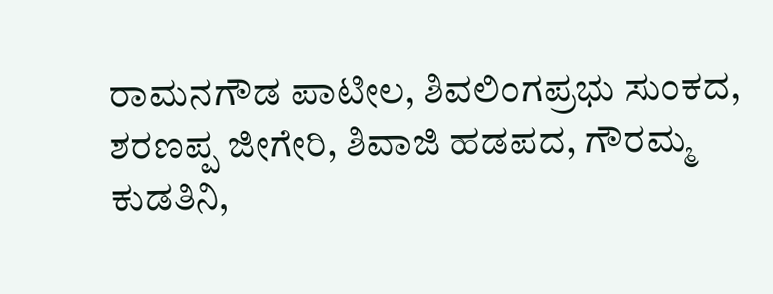ರಾಮನಗೌಡ ಪಾಟೀಲ, ಶಿವಲಿಂಗಪ್ರಭು ಸುಂಕದ, ಶರಣಪ್ಪ ಜೀಗೇರಿ, ಶಿವಾಜಿ ಹಡಪದ, ಗೌರಮ್ಮ ಕುಡತಿನಿ,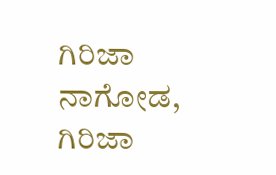ಗಿರಿಜಾ ನಾಗೋಡ, ಗಿರಿಜಾ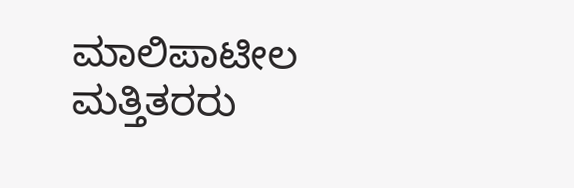ಮಾಲಿಪಾಟೀಲ ಮತ್ತಿತರರು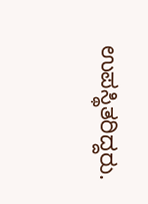ಉಪಸ್ಥಿತರಿದ್ದರು.